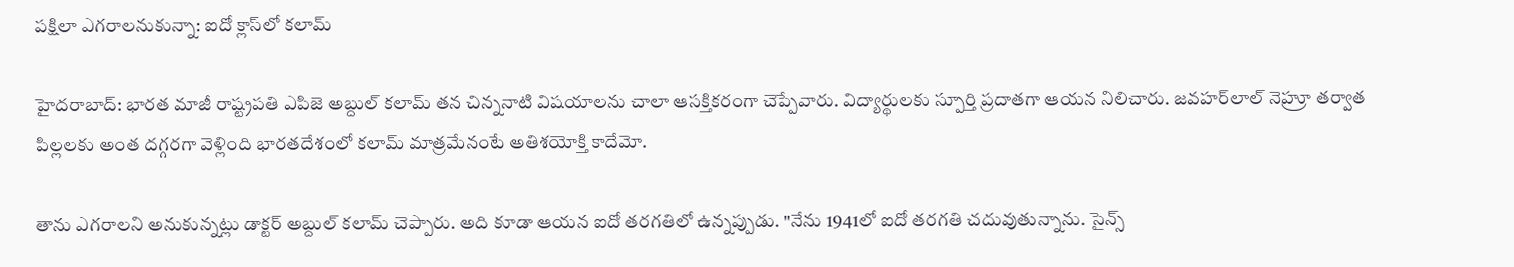పక్షిలా ఎగరాలనుకున్నా: ఐదో క్లాస్‌లో కలామ్

హైదరాబాద్: భారత మాజీ రాష్ట్రపతి ఎపిజె అబ్దుల్ కలామ్ తన చిన్ననాటి విషయాలను చాలా ఆసక్తికరంగా చెప్పేవారు. విద్యార్థులకు స్పూర్తి ప్రదాతగా ఆయన నిలిచారు. జవహర్‌లాల్ నెహ్రూ తర్వాత పిల్లలకు అంత దగ్గరగా వెళ్లింది భారతదేశంలో కలామ్ మాత్రమేనంటే అతిశయోక్తి కాదేమో.

తాను ఎగరాలని అనుకున్నట్లు డాక్టర్ అబ్దుల్ కలామ్ చెప్పారు. అది కూడా ఆయన ఐదో తరగతిలో ఉన్నప్పుడు. "నేను 1941లో ఐదో తరగతి చదువుతున్నాను. సైన్స్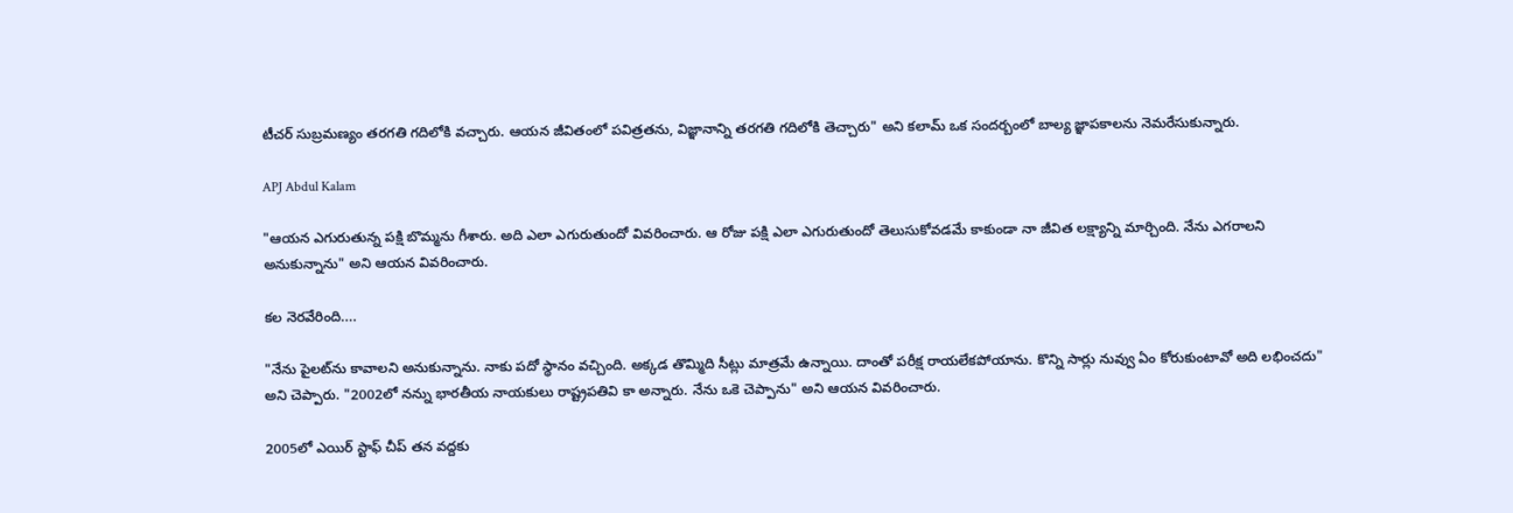టీచర్ సుబ్రమణ్యం తరగతి గదిలోకి వచ్చారు. ఆయన జీవితంలో పవిత్రతను, విజ్ఞానాన్ని తరగతి గదిలోకి తెచ్చారు" అని కలామ్ ఒక సందర్బంలో బాల్య జ్ఞాపకాలను నెమరేసుకున్నారు.

APJ Abdul Kalam

"ఆయన ఎగురుతున్న పక్షి బొమ్మను గీశారు. అది ఎలా ఎగురుతుందో వివరించారు. ఆ రోజు పక్షి ఎలా ఎగురుతుందో తెలుసుకోవడమే కాకుండా నా జీవిత లక్ష్యాన్ని మార్చింది. నేను ఎగరాలని అనుకున్నాను" అని ఆయన వివరించారు.

కల నెరవేరింది....

"నేను పైలట్‌ను కావాలని అనుకున్నాను. నాకు పదో స్థానం వచ్చింది. అక్కడ తొమ్మిది సీట్లు మాత్రమే ఉన్నాయి. దాంతో పరీక్ష రాయలేకపోయాను. కొన్ని సార్లు నువ్వు ఏం కోరుకుంటావో అది లభించదు" అని చెప్పారు. "2002లో నన్ను భారతీయ నాయకులు రాష్ట్రపతివి కా అన్నారు. నేను ఒకె చెప్పాను" అని ఆయన వివరించారు.

2005లో ఎయిర్ స్టాఫ్ చీప్ తన వద్దకు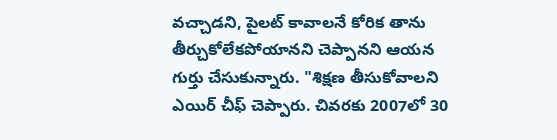వచ్చాడని, పైలట్ కావాలనే కోరిక తాను తీర్చుకోలేకపోయానని చెప్పానని ఆయన గుర్తు చేసుకున్నారు. "శిక్షణ తీసుకోవాలని ఎయిర్ చీఫ్ చెప్పారు. చివరకు 2007లో 30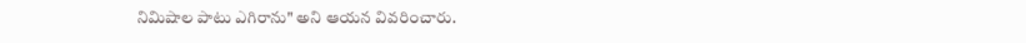నిమిషాల పాటు ఎగిరాను" అని ఆయన వివరించారు.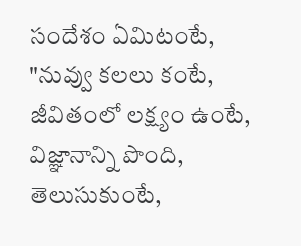సందేశం ఏమిటంటే, "నువ్వు కలలు కంటే, జీవితంలో లక్ష్యం ఉంటే, విజ్ఞానాన్ని పొంది, తెలుసుకుంటే,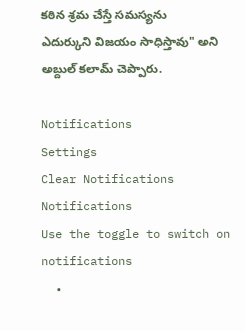కఠిన శ్రమ చేస్తే సమస్యను ఎదుర్కుని విజయం సాధిస్తావు" అని అబ్దుల్ కలామ్ చెప్పారు.

Notifications
Settings
Clear Notifications
Notifications
Use the toggle to switch on notifications
  •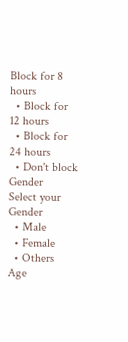Block for 8 hours
  • Block for 12 hours
  • Block for 24 hours
  • Don't block
Gender
Select your Gender
  • Male
  • Female
  • Others
Age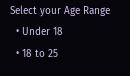Select your Age Range
  • Under 18
  • 18 to 25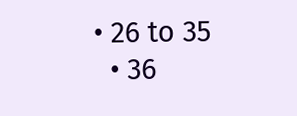• 26 to 35
  • 36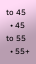to 45
  • 45 to 55
  • 55+